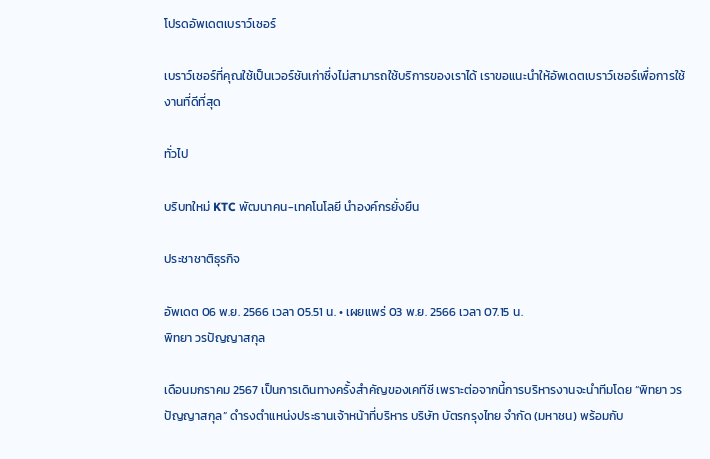โปรดอัพเดตเบราว์เซอร์

เบราว์เซอร์ที่คุณใช้เป็นเวอร์ชันเก่าซึ่งไม่สามารถใช้บริการของเราได้ เราขอแนะนำให้อัพเดตเบราว์เซอร์เพื่อการใช้งานที่ดีที่สุด

ทั่วไป

บริบทใหม่ KTC พัฒนาคน-เทคโนโลยี นำองค์กรยั่งยืน

ประชาชาติธุรกิจ

อัพเดต 06 พ.ย. 2566 เวลา 05.51 น. • เผยแพร่ 03 พ.ย. 2566 เวลา 07.15 น.
พิทยา วรปัญญาสกุล

เดือนมกราคม 2567 เป็นการเดินทางครั้งสำคัญของเคทีซี เพราะต่อจากนี้การบริหารงานจะนำทีมโดย “พิทยา วรปัญญาสกุล” ดำรงตำแหน่งประธานเจ้าหน้าที่บริหาร บริษัท บัตรกรุงไทย จำกัด (มหาชน) พร้อมกับ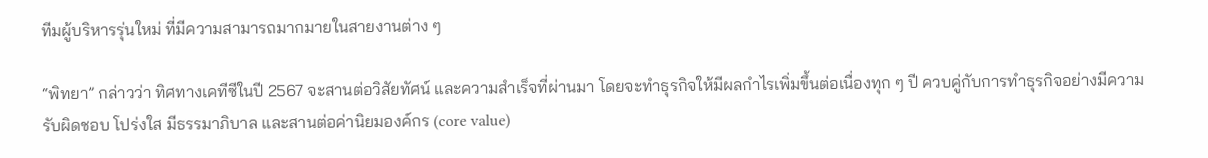ทีมผู้บริหารรุ่นใหม่ ที่มีความสามารถมากมายในสายงานต่าง ๆ

“พิทยา” กล่าวว่า ทิศทางเคทีซีในปี 2567 จะสานต่อวิสัยทัศน์ และความสำเร็จที่ผ่านมา โดยจะทำธุรกิจให้มีผลกำไรเพิ่มขึ้นต่อเนื่องทุก ๆ ปี ควบคู่กับการทำธุรกิจอย่างมีความรับผิดชอบ โปร่งใส มีธรรมาภิบาล และสานต่อค่านิยมองค์กร (core value)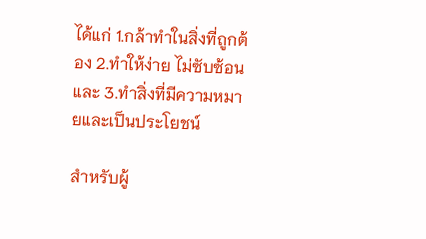ได้แก่ 1.กล้าทำในสิ่งที่ถูกต้อง 2.ทำให้ง่าย ไม่ซับซ้อน และ 3.ทำสิ่งที่มีความหมายและเป็นประโยชน์

สำหรับผู้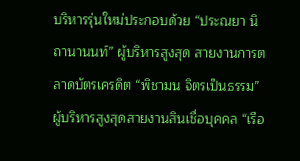บริหารรุ่นใหม่ประกอบด้วย “ประณยา นิถานานนท์” ผู้บริหารสูงสุด สายงานการตลาดบัตรเครดิต “พิชามน จิตรเป็นธรรม” ผู้บริหารสูงสุดสายงานสินเชื่อบุคคล “เรือ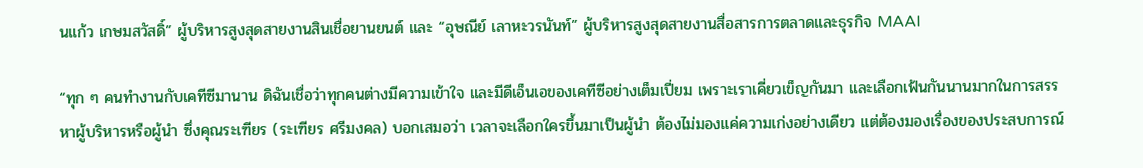นแก้ว เกษมสวัสดิ์” ผู้บริหารสูงสุดสายงานสินเชื่อยานยนต์ และ “อุษณีย์ เลาหะวรนันท์” ผู้บริหารสูงสุดสายงานสื่อสารการตลาดและธุรกิจ MAAI

“ทุก ๆ คนทำงานกับเคทีซีมานาน ดิฉันเชื่อว่าทุกคนต่างมีความเข้าใจ และมีดีเอ็นเอของเคทีซีอย่างเต็มเปี่ยม เพราะเราเคี่ยวเข็ญกันมา และเลือกเฟ้นกันนานมากในการสรรหาผู้บริหารหรือผู้นำ ซึ่งคุณระเฑียร (ระเฑียร ศรีมงคล) บอกเสมอว่า เวลาจะเลือกใครขึ้นมาเป็นผู้นำ ต้องไม่มองแค่ความเก่งอย่างเดียว แต่ต้องมองเรื่องของประสบการณ์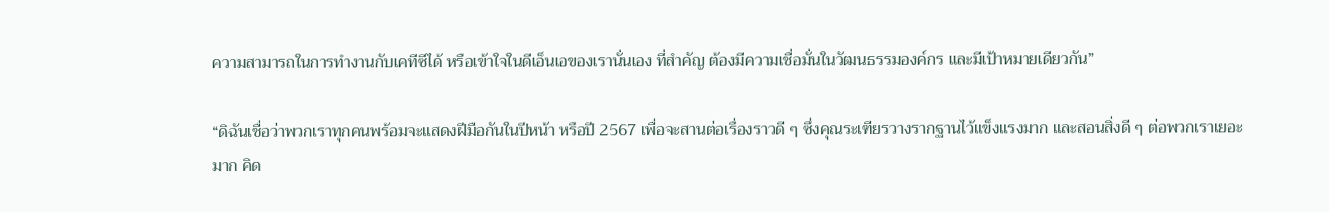ความสามารถในการทำงานกับเคทีซีได้ หรือเข้าใจในดีเอ็นเอของเรานั่นเอง ที่สำคัญ ต้องมีความเชื่อมั่นในวัฒนธรรมองค์กร และมีเป้าหมายเดียวกัน”

“ดิฉันเชื่อว่าพวกเราทุกคนพร้อมจะแสดงฝีมือกันในปีหน้า หรือปี 2567 เพื่อจะสานต่อเรื่องราวดี ๆ ซึ่งคุณระเฑียรวางรากฐานไว้แข็งแรงมาก และสอนสิ่งดี ๆ ต่อพวกเราเยอะมาก คิด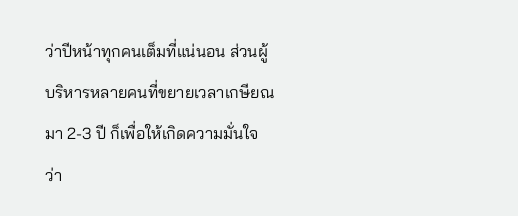ว่าปีหน้าทุกคนเต็มที่แน่นอน ส่วนผู้บริหารหลายคนที่ขยายเวลาเกษียณมา 2-3 ปี ก็เพื่อให้เกิดความมั่นใจว่า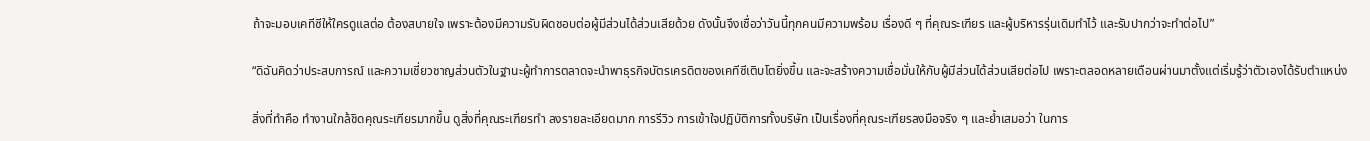ถ้าจะมอบเคทีซีให้ใครดูแลต่อ ต้องสบายใจ เพราะต้องมีความรับผิดชอบต่อผู้มีส่วนได้ส่วนเสียด้วย ดังนั้นจึงเชื่อว่าวันนี้ทุกคนมีความพร้อม เรื่องดี ๆ ที่คุณระเฑียร และผู้บริหารรุ่นเดิมทำไว้ และรับปากว่าจะทำต่อไป”

“ดิฉันคิดว่าประสบการณ์ และความเชี่ยวชาญส่วนตัวในฐานะผู้ทำการตลาดจะนำพาธุรกิจบัตรเครดิตของเคทีซีเติบโตยิ่งขึ้น และจะสร้างความเชื่อมั่นให้กับผู้มีส่วนได้ส่วนเสียต่อไป เพราะตลอดหลายเดือนผ่านมาตั้งแต่เริ่มรู้ว่าตัวเองได้รับตำแหน่ง

สิ่งที่ทำคือ ทำงานใกล้ชิดคุณระเฑียรมากขึ้น ดูสิ่งที่คุณระเฑียรทำ ลงรายละเอียดมาก การรีวิว การเข้าใจปฏิบัติการทั้งบริษัท เป็นเรื่องที่คุณระเฑียรลงมือจริง ๆ และย้ำเสมอว่า ในการ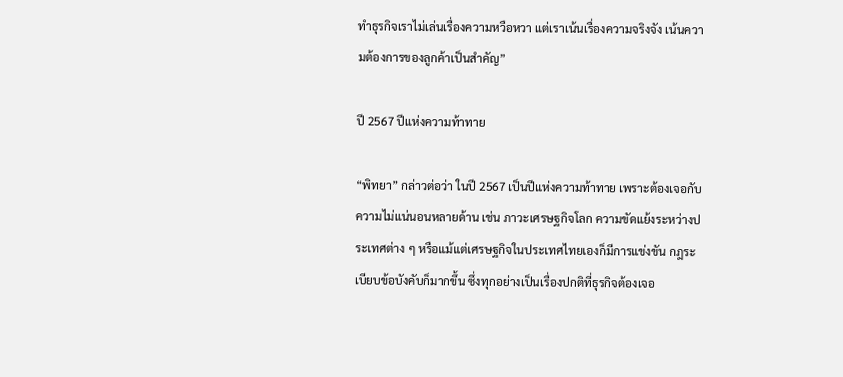ทำธุรกิจเราไม่เล่นเรื่องความหวือหวา แต่เราเน้นเรื่องความจริงจัง เน้นความต้องการของลูกค้าเป็นสำคัญ”

ปี 2567 ปีแห่งความท้าทาย

“พิทยา” กล่าวต่อว่า ในปี 2567 เป็นปีแห่งความท้าทาย เพราะต้องเจอกับความไม่แน่นอนหลายด้าน เช่น ภาวะเศรษฐกิจโลก ความขัดแย้งระหว่างประเทศต่าง ๆ หรือแม้แต่เศรษฐกิจในประเทศไทยเองก็มีการแข่งขัน กฎระเบียบข้อบังคับก็มากขึ้น ซึ่งทุกอย่างเป็นเรื่องปกติที่ธุรกิจต้องเจอ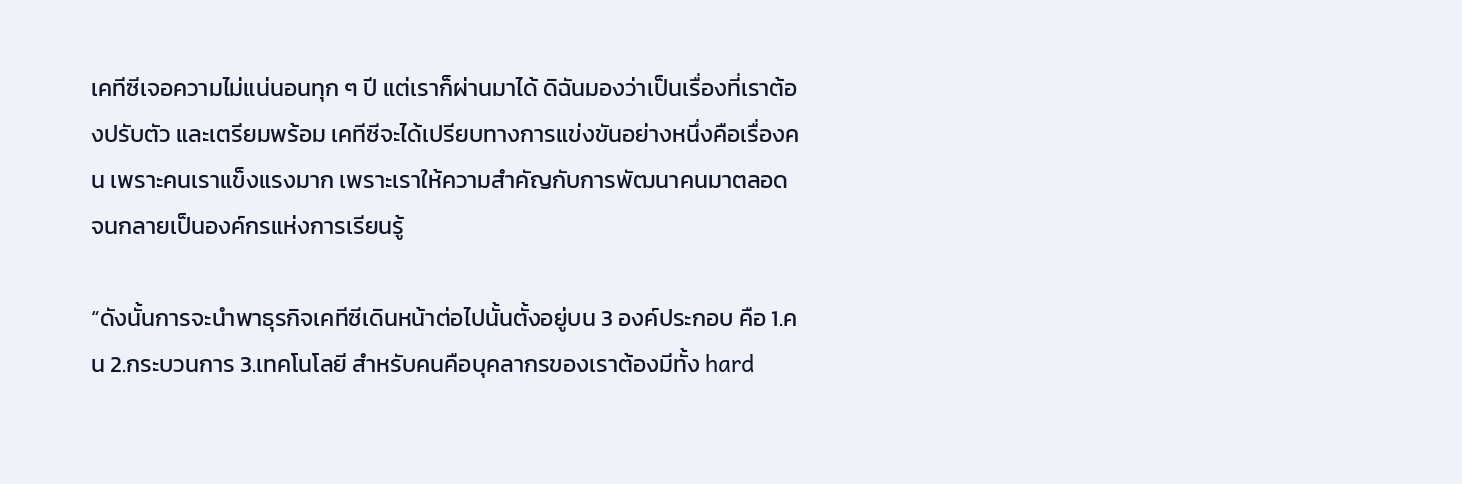เคทีซีเจอความไม่แน่นอนทุก ๆ ปี แต่เราก็ผ่านมาได้ ดิฉันมองว่าเป็นเรื่องที่เราต้องปรับตัว และเตรียมพร้อม เคทีซีจะได้เปรียบทางการแข่งขันอย่างหนึ่งคือเรื่องคน เพราะคนเราแข็งแรงมาก เพราะเราให้ความสำคัญกับการพัฒนาคนมาตลอด จนกลายเป็นองค์กรแห่งการเรียนรู้

“ดังนั้นการจะนำพาธุรกิจเคทีซีเดินหน้าต่อไปนั้นตั้งอยู่บน 3 องค์ประกอบ คือ 1.คน 2.กระบวนการ 3.เทคโนโลยี สำหรับคนคือบุคลากรของเราต้องมีทั้ง hard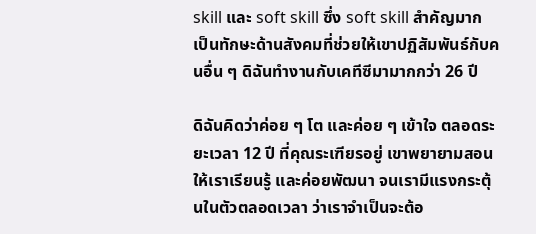skill และ soft skill ซึ่ง soft skill สำคัญมาก เป็นทักษะด้านสังคมที่ช่วยให้เขาปฏิสัมพันธ์กับคนอื่น ๆ ดิฉันทำงานกับเคทีซีมามากกว่า 26 ปี

ดิฉันคิดว่าค่อย ๆ โต และค่อย ๆ เข้าใจ ตลอดระยะเวลา 12 ปี ที่คุณระเฑียรอยู่ เขาพยายามสอนให้เราเรียนรู้ และค่อยพัฒนา จนเรามีแรงกระตุ้นในตัวตลอดเวลา ว่าเราจำเป็นจะต้อ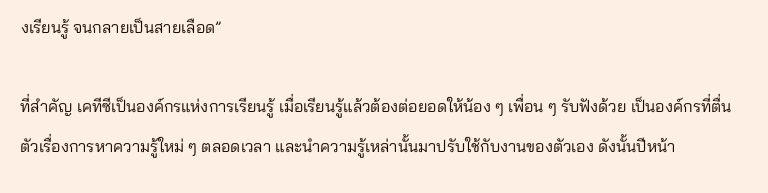งเรียนรู้ จนกลายเป็นสายเลือด”

ที่สำคัญ เคทีซีเป็นองค์กรแห่งการเรียนรู้ เมื่อเรียนรู้แล้วต้องต่อยอดให้น้อง ๆ เพื่อน ๆ รับฟังด้วย เป็นองค์กรที่ตื่นตัวเรื่องการหาความรู้ใหม่ ๆ ตลอดเวลา และนำความรู้เหล่านั้นมาปรับใช้กับงานของตัวเอง ดังนั้นปีหน้า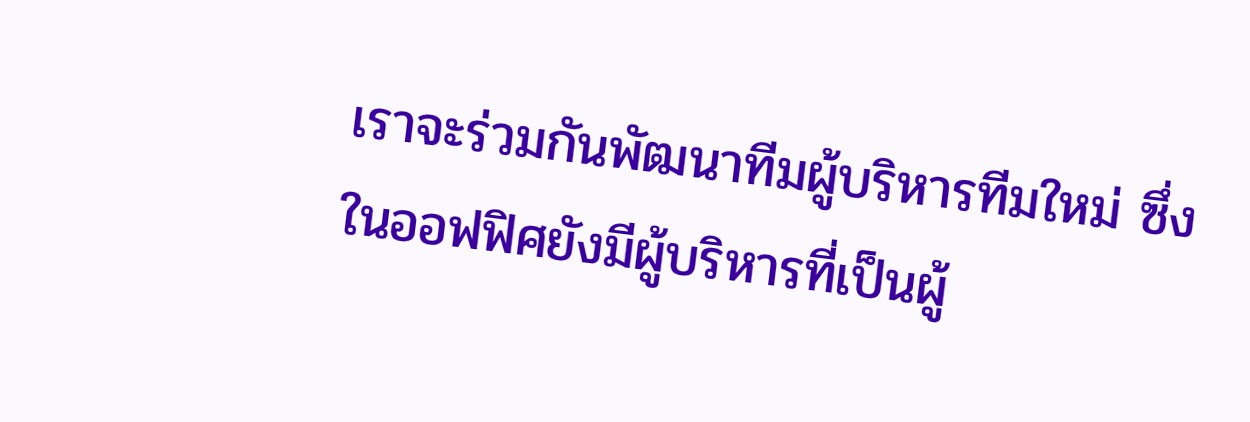เราจะร่วมกันพัฒนาทีมผู้บริหารทีมใหม่ ซึ่งในออฟฟิศยังมีผู้บริหารที่เป็นผู้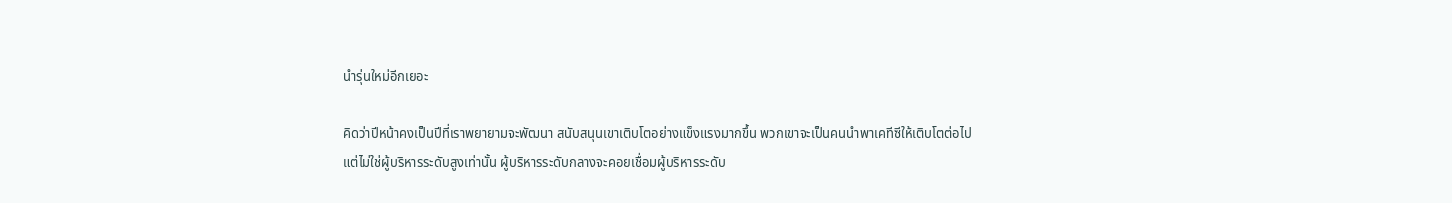นำรุ่นใหม่อีกเยอะ

คิดว่าปีหน้าคงเป็นปีที่เราพยายามจะพัฒนา สนับสนุนเขาเติบโตอย่างแข็งแรงมากขึ้น พวกเขาจะเป็นคนนำพาเคทีซีให้เติบโตต่อไปแต่ไม่ใช่ผู้บริหารระดับสูงเท่านั้น ผู้บริหารระดับกลางจะคอยเชื่อมผู้บริหารระดับ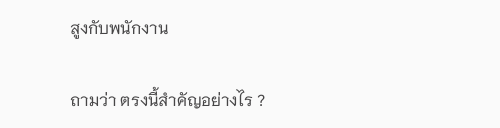สูงกับพนักงาน

ถามว่า ตรงนี้สำคัญอย่างไร ?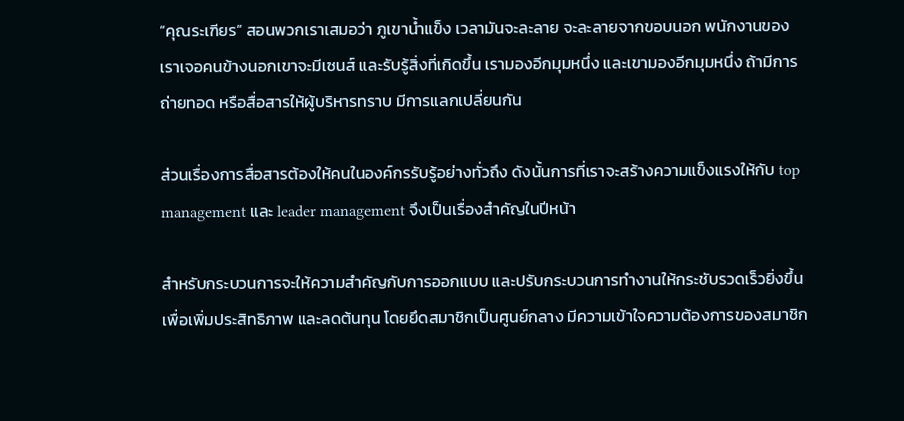“คุณระเฑียร” สอนพวกเราเสมอว่า ภูเขาน้ำแข็ง เวลามันจะละลาย จะละลายจากขอบนอก พนักงานของเราเจอคนข้างนอกเขาจะมีเซนส์ และรับรู้สิ่งที่เกิดขึ้น เรามองอีกมุมหนึ่ง และเขามองอีกมุมหนึ่ง ถ้ามีการถ่ายทอด หรือสื่อสารให้ผู้บริหารทราบ มีการแลกเปลี่ยนกัน

ส่วนเรื่องการสื่อสารต้องให้คนในองค์กรรับรู้อย่างทั่วถึง ดังนั้นการที่เราจะสร้างความแข็งแรงให้กับ top management และ leader management จึงเป็นเรื่องสำคัญในปีหน้า

สำหรับกระบวนการจะให้ความสำคัญกับการออกแบบ และปรับกระบวนการทำงานให้กระชับรวดเร็วยิ่งขึ้น เพื่อเพิ่มประสิทธิภาพ และลดต้นทุน โดยยึดสมาชิกเป็นศูนย์กลาง มีความเข้าใจความต้องการของสมาชิก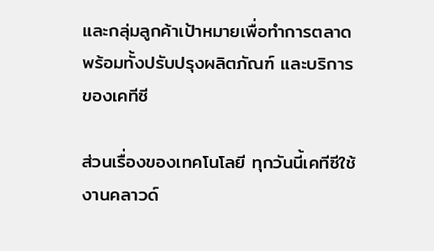และกลุ่มลูกค้าเป้าหมายเพื่อทำการตลาด พร้อมทั้งปรับปรุงผลิตภัณฑ์ และบริการของเคทีซี

ส่วนเรื่องของเทคโนโลยี ทุกวันนี้เคทีซีใช้งานคลาวด์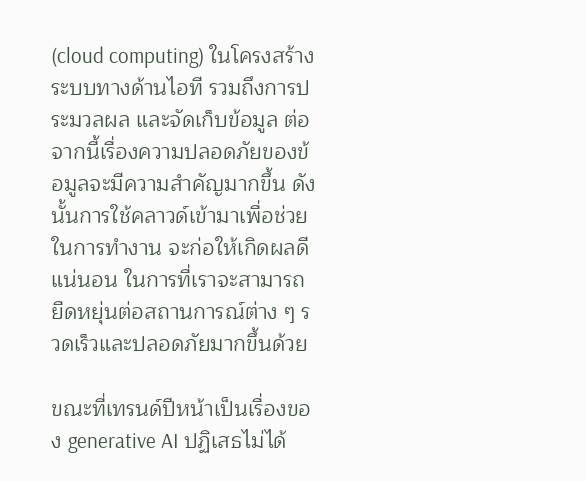(cloud computing) ในโครงสร้างระบบทางด้านไอที รวมถึงการประมวลผล และจัดเก็บข้อมูล ต่อจากนี้เรื่องความปลอดภัยของข้อมูลจะมีความสำคัญมากขึ้น ดังนั้นการใช้คลาวด์เข้ามาเพื่อช่วยในการทำงาน จะก่อให้เกิดผลดีแน่นอน ในการที่เราจะสามารถยืดหยุ่นต่อสถานการณ์ต่าง ๆ รวดเร็วและปลอดภัยมากขึ้นด้วย

ขณะที่เทรนด์ปีหน้าเป็นเรื่องของ generative AI ปฏิเสธไม่ได้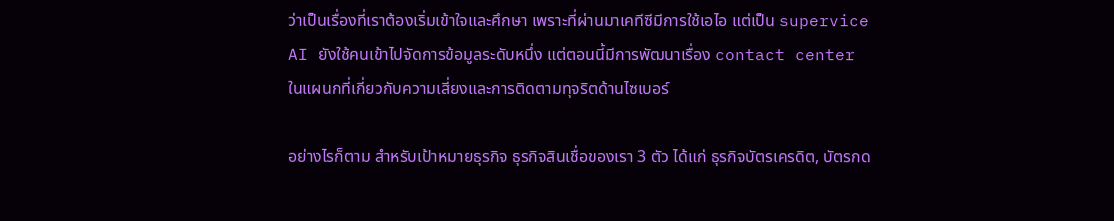ว่าเป็นเรื่องที่เราต้องเริ่มเข้าใจและศึกษา เพราะที่ผ่านมาเคทีซีมีการใช้เอไอ แต่เป็น supervice AI ยังใช้คนเข้าไปจัดการข้อมูลระดับหนึ่ง แต่ตอนนี้มีการพัฒนาเรื่อง contact center ในแผนกที่เกี่ยวกับความเสี่ยงและการติดตามทุจริตด้านไซเบอร์

อย่างไรก็ตาม สำหรับเป้าหมายธุรกิจ ธุรกิจสินเชื่อของเรา 3 ตัว ได้แก่ ธุรกิจบัตรเครดิต, บัตรกด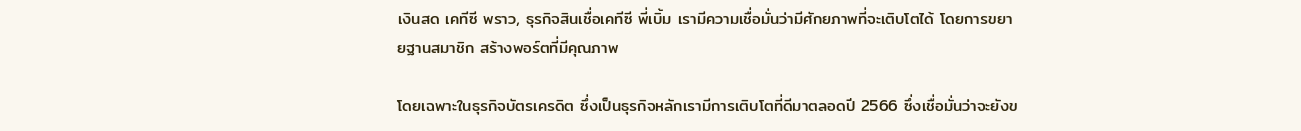เงินสด เคทีซี พราว, ธุรกิจสินเชื่อเคทีซี พี่เบิ้ม เรามีความเชื่อมั่นว่ามีศักยภาพที่จะเติบโตได้ โดยการขยายฐานสมาชิก สร้างพอร์ตที่มีคุณภาพ

โดยเฉพาะในธุรกิจบัตรเครดิต ซึ่งเป็นธุรกิจหลักเรามีการเติบโตที่ดีมาตลอดปี 2566 ซึ่งเชื่อมั่นว่าจะยังข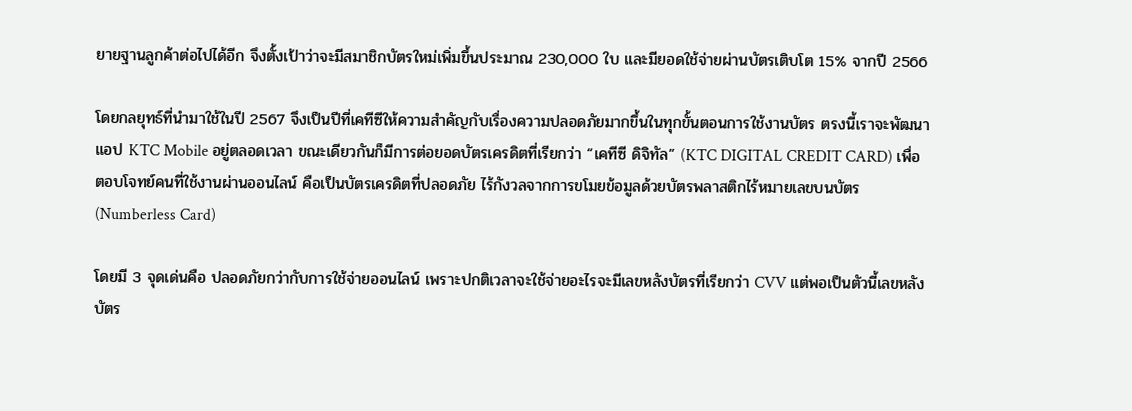ยายฐานลูกค้าต่อไปได้อีก จึงตั้งเป้าว่าจะมีสมาชิกบัตรใหม่เพิ่มขึ้นประมาณ 230,000 ใบ และมียอดใช้จ่ายผ่านบัตรเติบโต 15% จากปี 2566

โดยกลยุทธ์ที่นำมาใช้ในปี 2567 จึงเป็นปีที่เคทีซีให้ความสำคัญกับเรื่องความปลอดภัยมากขึ้นในทุกขั้นตอนการใช้งานบัตร ตรงนี้เราจะพัฒนาแอป KTC Mobile อยู่ตลอดเวลา ขณะเดียวกันก็มีการต่อยอดบัตรเครดิตที่เรียกว่า “เคทีซี ดิจิทัล” (KTC DIGITAL CREDIT CARD) เพื่อตอบโจทย์คนที่ใช้งานผ่านออนไลน์ คือเป็นบัตรเครดิตที่ปลอดภัย ไร้กังวลจากการขโมยข้อมูลด้วยบัตรพลาสติกไร้หมายเลขบนบัตร (Numberless Card)

โดยมี 3 จุดเด่นคือ ปลอดภัยกว่ากับการใช้จ่ายออนไลน์ เพราะปกติเวลาจะใช้จ่ายอะไรจะมีเลขหลังบัตรที่เรียกว่า CVV แต่พอเป็นตัวนี้เลขหลังบัตร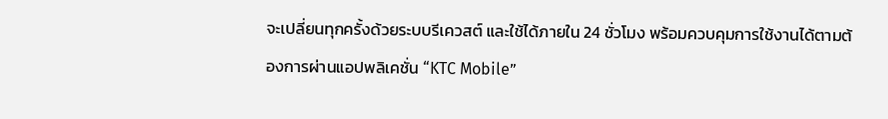จะเปลี่ยนทุกครั้งด้วยระบบรีเควสต์ และใช้ได้ภายใน 24 ชั่วโมง พร้อมควบคุมการใช้งานได้ตามต้องการผ่านแอปพลิเคชั่น “KTC Mobile”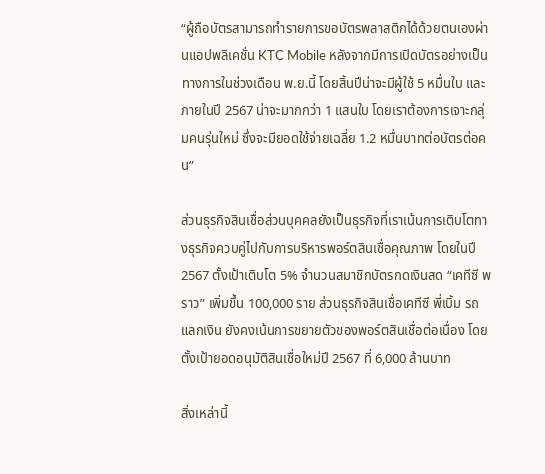“ผู้ถือบัตรสามารถทำรายการขอบัตรพลาสติกได้ด้วยตนเองผ่านแอปพลิเคชั่น KTC Mobile หลังจากมีการเปิดบัตรอย่างเป็นทางการในช่วงเดือน พ.ย.นี้ โดยสิ้นปีน่าจะมีผู้ใช้ 5 หมื่นใบ และภายในปี 2567 น่าจะมากกว่า 1 แสนใบ โดยเราต้องการเจาะกลุ่มคนรุ่นใหม่ ซึ่งจะมียอดใช้จ่ายเฉลี่ย 1.2 หมื่นบาทต่อบัตรต่อคน”

ส่วนธุรกิจสินเชื่อส่วนบุคคลยังเป็นธุรกิจที่เราเน้นการเติบโตทางธุรกิจควบคู่ไปกับการบริหารพอร์ตสินเชื่อคุณภาพ โดยในปี 2567 ตั้งเป้าเติบโต 5% จำนวนสมาชิกบัตรกดเงินสด “เคทีซี พราว” เพิ่มขึ้น 100,000 ราย ส่วนธุรกิจสินเชื่อเคทีซี พี่เบิ้ม รถแลกเงิน ยังคงเน้นการขยายตัวของพอร์ตสินเชื่อต่อเนื่อง โดยตั้งเป้ายอดอนุมัติสินเชื่อใหม่ปี 2567 ที่ 6,000 ล้านบาท

สิ่งเหล่านี้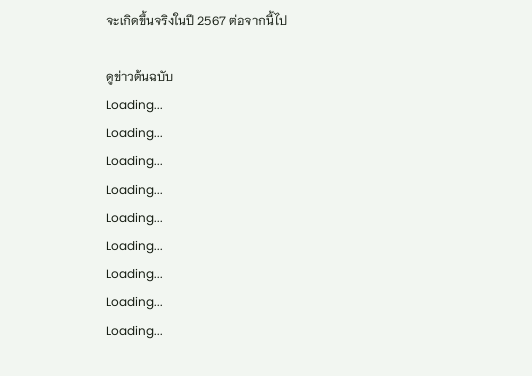จะเกิดขึ้นจริงในปี 2567 ต่อจากนี้ไป

ดูข่าวต้นฉบับ
Loading...
Loading...
Loading...
Loading...
Loading...
Loading...
Loading...
Loading...
Loading...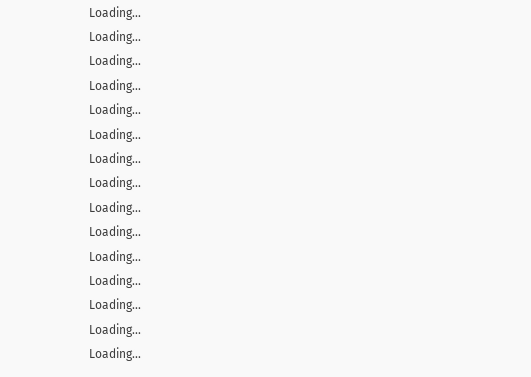Loading...
Loading...
Loading...
Loading...
Loading...
Loading...
Loading...
Loading...
Loading...
Loading...
Loading...
Loading...
Loading...
Loading...
Loading...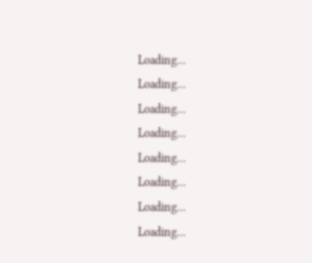Loading...
Loading...
Loading...
Loading...
Loading...
Loading...
Loading...
Loading...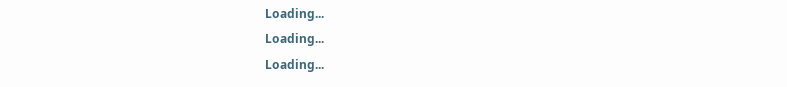Loading...
Loading...
Loading...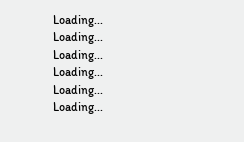Loading...
Loading...
Loading...
Loading...
Loading...
Loading...